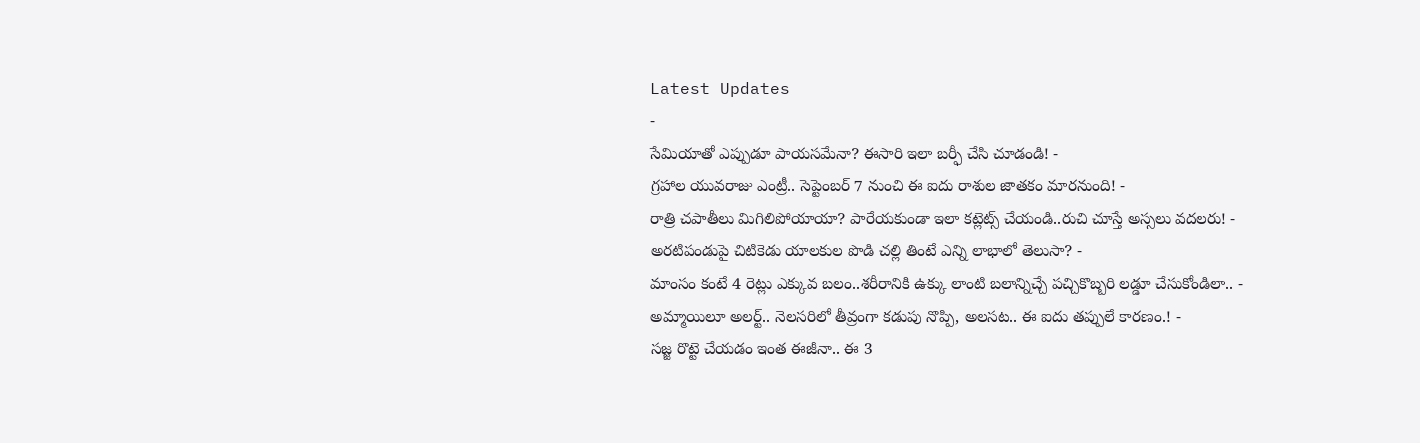Latest Updates
-
సేమియాతో ఎప్పుడూ పాయసమేనా? ఈసారి ఇలా బర్ఫీ చేసి చూడండి! -
గ్రహాల యువరాజు ఎంట్రీ.. సెప్టెంబర్ 7 నుంచి ఈ ఐదు రాశుల జాతకం మారనుంది! -
రాత్రి చపాతీలు మిగిలిపోయాయా? పారేయకుండా ఇలా కట్లెట్స్ చేయండి..రుచి చూస్తే అస్సలు వదలరు! -
అరటిపండుపై చిటికెడు యాలకుల పొడి చల్లి తింటే ఎన్ని లాభాలో తెలుసా? -
మాంసం కంటే 4 రెట్లు ఎక్కువ బలం..శరీరానికి ఉక్కు లాంటి బలాన్నిచ్చే పచ్చికొబ్బరి లడ్డూ చేసుకోండిలా.. -
అమ్మాయిలూ అలర్ట్.. నెలసరిలో తీవ్రంగా కడుపు నొప్పి, అలసట.. ఈ ఐదు తప్పులే కారణం.! -
సజ్జ రొట్టె చేయడం ఇంత ఈజీనా.. ఈ 3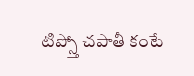టిప్స్తో చపాతీ కంటే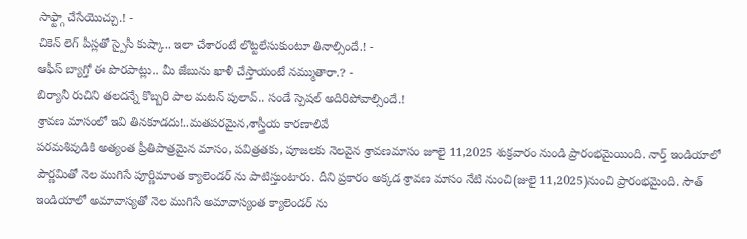సాఫ్ట్గా చేసేయొచ్చు.! -
చికెన్ లెగ్ పీస్లతో స్పైసీ కుష్కా.. ఇలా చేశారంటే లొట్టలేసుకుంటూ తినాల్సిందే.! -
ఆఫీస్ బ్యాగ్తో ఈ పొరపాట్లు.. మీ జేబును ఖాళీ చేస్తాయంటే నమ్ముతారా.? -
బిర్యానీ రుచిని తలదన్నే కొబ్బరి పాల మటన్ పులావ్.. సండే స్పెషల్ అదిరిపోవాల్సిందే.!
శ్రావణ మాసంలో ఇవి తినకూడదు!..మతపరమైన,శాస్త్రీయ కారణాలివే
పరమశివుడికి అత్యంత ప్రీతిపాత్రమైన మాసం, పవిత్రతకు, పూజలకు నెలవైన శ్రావణమాసం జూలై 11,2025 శుక్రవారం నుండి ప్రారంభమైయింది. నార్త్ ఇండియాలో పౌర్ణమితో నెల ముగిసే పూర్ణిమాంత క్యాలెండర్ ను పాటిస్తుంటారు. దీని ప్రకారం అక్కడ శ్రావణ మాసం నేటి నుంచి(జులై 11,2025)నుంచి ప్రారంభమైంది. సౌత్ ఇండియాలో అమావాస్యతో నెల ముగిసే అమావాస్యంత క్యాలెండర్ ను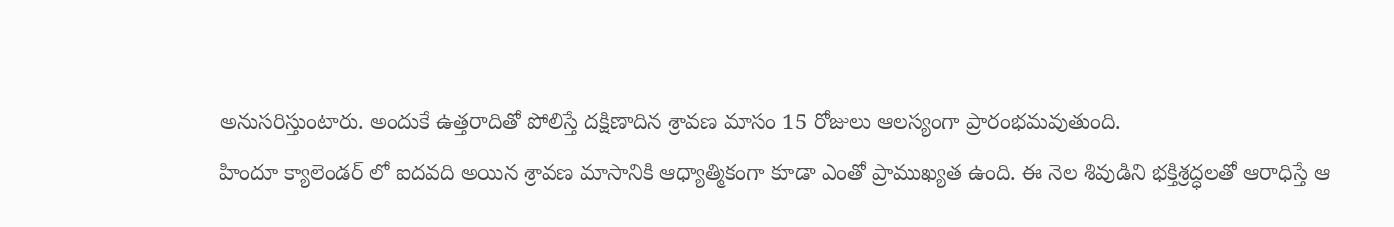అనుసరిస్తుంటారు. అందుకే ఉత్తరాదితో పోలిస్తే దక్షిణాదిన శ్రావణ మాసం 15 రోజులు ఆలస్యంగా ప్రారంభమవుతుంది.
హిందూ క్యాలెండర్ లో ఐదవది అయిన శ్రావణ మాసానికి ఆధ్యాత్మికంగా కూడా ఎంతో ప్రాముఖ్యత ఉంది. ఈ నెల శివుడిని భక్తిశ్రద్ధలతో ఆరాధిస్తే ఆ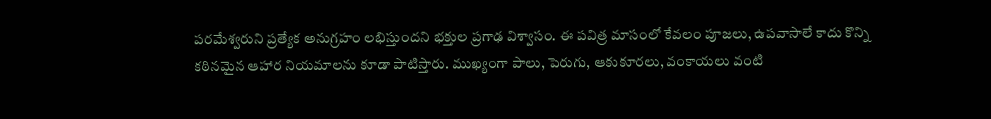పరమేశ్వరుని ప్రత్యేక అనుగ్రహం లభిస్తుందని భక్తుల ప్రగాఢ విశ్వాసం. ఈ పవిత్ర మాసంలో కేవలం పూజలు, ఉపవాసాలే కాదు కొన్ని కఠినమైన ఆహార నియమాలను కూడా పాటిస్తారు. ముఖ్యంగా పాలు, పెరుగు, ఆకుకూరలు, వంకాయలు వంటి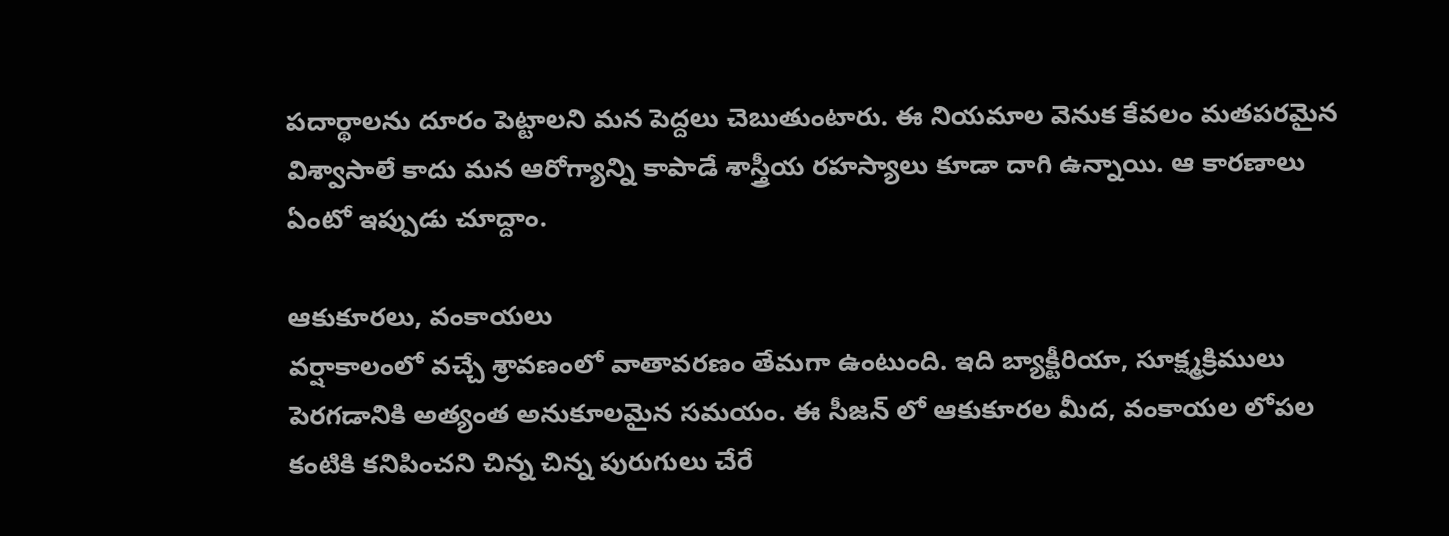పదార్థాలను దూరం పెట్టాలని మన పెద్దలు చెబుతుంటారు. ఈ నియమాల వెనుక కేవలం మతపరమైన విశ్వాసాలే కాదు మన ఆరోగ్యాన్ని కాపాడే శాస్త్రీయ రహస్యాలు కూడా దాగి ఉన్నాయి. ఆ కారణాలు ఏంటో ఇప్పుడు చూద్దాం.

ఆకుకూరలు, వంకాయలు
వర్షాకాలంలో వచ్చే శ్రావణంలో వాతావరణం తేమగా ఉంటుంది. ఇది బ్యాక్టీరియా, సూక్ష్మక్రిములు పెరగడానికి అత్యంత అనుకూలమైన సమయం. ఈ సీజన్ లో ఆకుకూరల మీద, వంకాయల లోపల కంటికి కనిపించని చిన్న చిన్న పురుగులు చేరే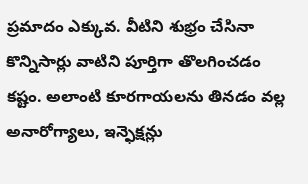ప్రమాదం ఎక్కువ. వీటిని శుభ్రం చేసినా కొన్నిసార్లు వాటిని పూర్తిగా తొలగించడం కష్టం. అలాంటి కూరగాయలను తినడం వల్ల అనారోగ్యాలు, ఇన్ఫెక్షన్లు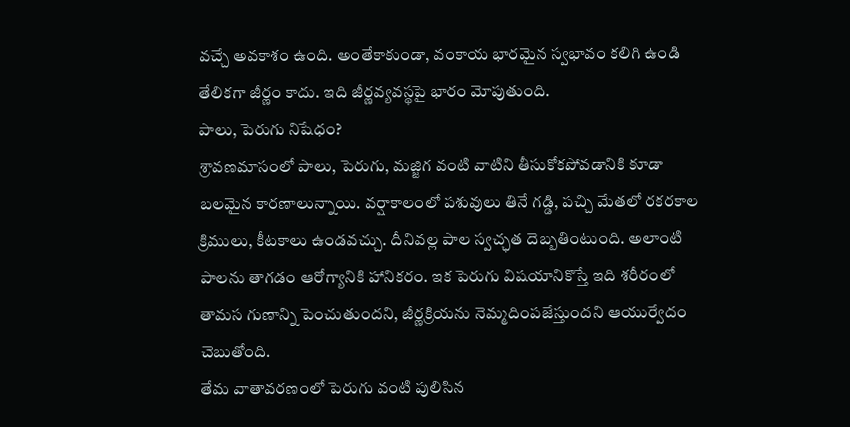వచ్చే అవకాశం ఉంది. అంతేకాకుండా, వంకాయ భారమైన స్వభావం కలిగి ఉండి తేలికగా జీర్ణం కాదు. ఇది జీర్ణవ్యవస్థపై భారం మోపుతుంది.
పాలు, పెరుగు నిషేధం?
శ్రావణమాసంలో పాలు, పెరుగు, మజ్జిగ వంటి వాటిని తీసుకోకపోవడానికి కూడా బలమైన కారణాలున్నాయి. వర్షాకాలంలో పశువులు తినే గడ్డి, పచ్చి మేతలో రకరకాల క్రిములు, కీటకాలు ఉండవచ్చు. దీనివల్ల పాల స్వచ్ఛత దెబ్బతింటుంది. అలాంటి పాలను తాగడం ఆరోగ్యానికి హానికరం. ఇక పెరుగు విషయానికొస్తే ఇది శరీరంలో తామస గుణాన్ని పెంచుతుందని, జీర్ణక్రియను నెమ్మదింపజేస్తుందని ఆయుర్వేదం చెబుతోంది.
తేమ వాతావరణంలో పెరుగు వంటి పులిసిన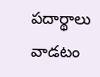పదార్థాలు వాడటం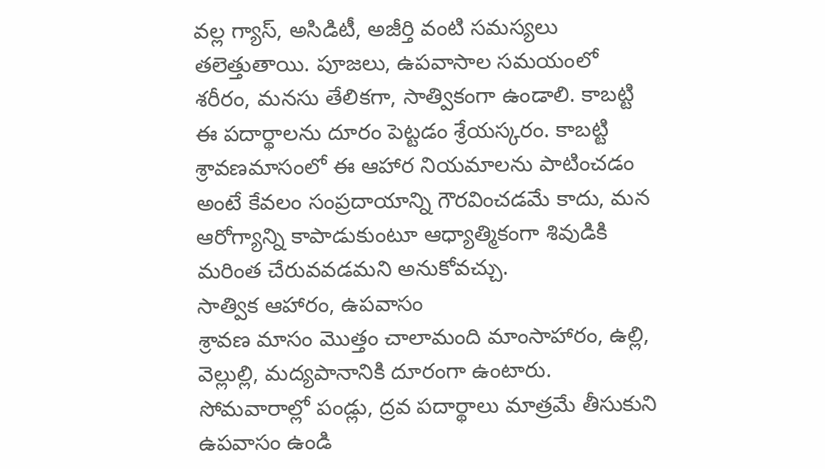వల్ల గ్యాస్, అసిడిటీ, అజీర్తి వంటి సమస్యలు తలెత్తుతాయి. పూజలు, ఉపవాసాల సమయంలో శరీరం, మనసు తేలికగా, సాత్వికంగా ఉండాలి. కాబట్టి ఈ పదార్థాలను దూరం పెట్టడం శ్రేయస్కరం. కాబట్టి శ్రావణమాసంలో ఈ ఆహార నియమాలను పాటించడం అంటే కేవలం సంప్రదాయాన్ని గౌరవించడమే కాదు, మన ఆరోగ్యాన్ని కాపాడుకుంటూ ఆధ్యాత్మికంగా శివుడికి మరింత చేరువవడమని అనుకోవచ్చు.
సాత్విక ఆహారం, ఉపవాసం
శ్రావణ మాసం మొత్తం చాలామంది మాంసాహారం, ఉల్లి, వెల్లుల్లి, మద్యపానానికి దూరంగా ఉంటారు. సోమవారాల్లో పండ్లు, ద్రవ పదార్థాలు మాత్రమే తీసుకుని ఉపవాసం ఉండి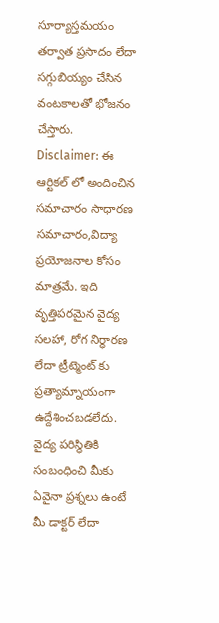సూర్యాస్తమయం తర్వాత ప్రసాదం లేదా సగ్గుబియ్యం చేసిన వంటకాలతో భోజనం చేస్తారు.
Disclaimer: ఈ ఆర్టికల్ లో అందించిన సమాచారం సాధారణ సమాచారం,విద్యా ప్రయోజనాల కోసం మాత్రమే. ఇది వృత్తిపరమైన వైద్య సలహా, రోగ నిర్ధారణ లేదా ట్రీట్మెంట్ కు ప్రత్యామ్నాయంగా ఉద్దేశించబడలేదు. వైద్య పరిస్థితికి సంబంధించి మీకు ఏవైనా ప్రశ్నలు ఉంటే మీ డాక్టర్ లేదా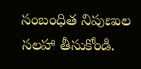సంబంధిత నిపుణుల సలహా తీసుకోండి.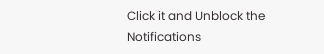Click it and Unblock the Notifications